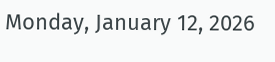Monday, January 12, 2026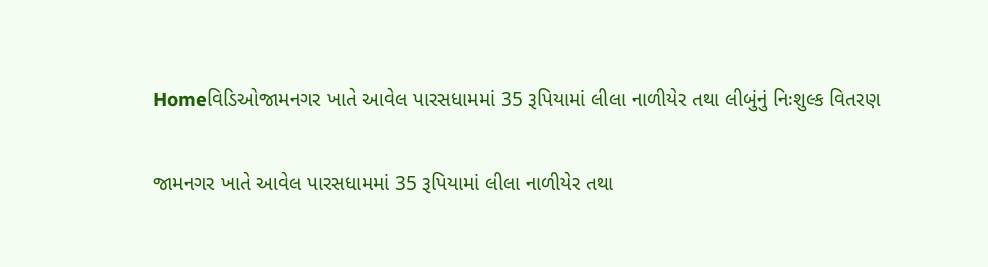Homeવિડિઓજામનગર ખાતે આવેલ પારસધામમાં 35 રૂપિયામાં લીલા નાળીયેર તથા લીબુંનું નિઃશુલ્ક વિતરણ

જામનગર ખાતે આવેલ પારસધામમાં 35 રૂપિયામાં લીલા નાળીયેર તથા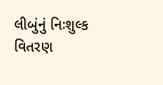લીબુંનું નિઃશુલ્ક વિતરણ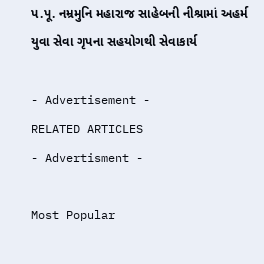પ.પૂ. નમ્રમુનિ મહારાજ સાહેબની નીશ્રામાં અહર્મ યુવા સેવા ગૃપના સહયોગથી સેવાકાર્ય

- Advertisement -
RELATED ARTICLES
- Advertisment -

Most Popular